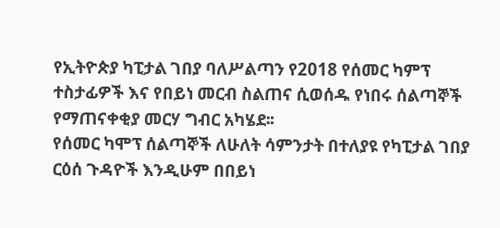የኢትዮጵያ ካፒታል ገበያ ባለሥልጣን የ2018 የሰመር ካምፕ ተስታፊዎች እና የበይነ መርብ ስልጠና ሲወሰዱ የነበሩ ሰልጣኞች የማጠናቀቂያ መርሃ ግብር አካሄደ፡፡
የሰመር ካሞፕ ሰልጣኞች ለሁለት ሳምንታት በተለያዩ የካፒታል ገበያ ርዕሰ ጉዳዮች እንዲሁም በበይነ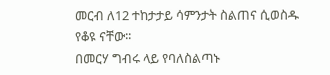መርብ ለ12 ተከታታይ ሳምንታት ስልጠና ሲወስዱ የቆዩ ናቸው፡፡
በመርሃ ግብሩ ላይ የባለስልጣኑ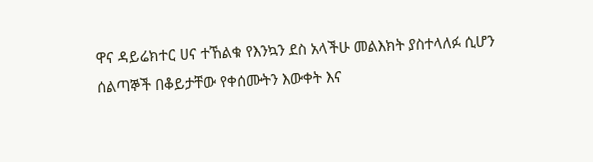ዋና ዳይሬክተር ሀና ተኸልቁ የእንኳን ደስ አላችሁ መልእክት ያስተላለፉ ሲሆን ሰልጣኞች በቆይታቸው የቀሰሙትን እውቀት እና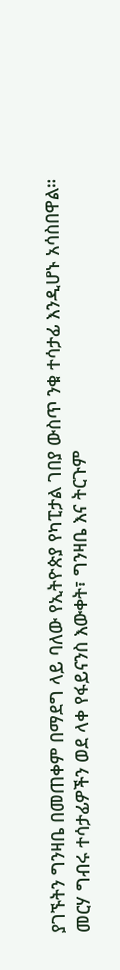ያገኙትን ግንዛቤ በመጠቀም በማደግ ላይ ባለው የኢትዮጵያ የካፒታል ገበያ ውስጥ ንቁ ተሳታፊ እንዲሆኑ አሳስበዋል።
መርሃ ግብሩ ተሳታፊዎችን ወደ ላቀ የፋይናንስ እውቀት፣ ግንዛቤ እና ትርጉም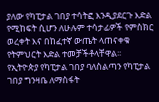ያለው የካፒታል ገበያ ተሳትፎ እንዲያደርጉ እድል የሚከፍት ሲሆን ለሁሉም ተሳታፊዎች የምስክር ወረቀት እና በከፈተኛ ውጤት ላጠናቀቁ የትምህርት እድል ተመቻችቶላቸዋል፡፡
የኢትዮጵያ የካፒታል ገበያ ባለስልጣን የካፒታል ገበያ ግንዛቤ ለማስፋት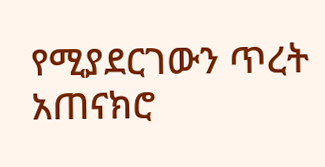የሚያደርገውን ጥረት አጠናክሮ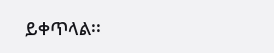ይቀጥላል፡፡